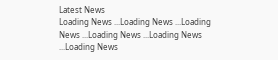Latest News
Loading News ...Loading News ...Loading News ...Loading News ...Loading News ...Loading News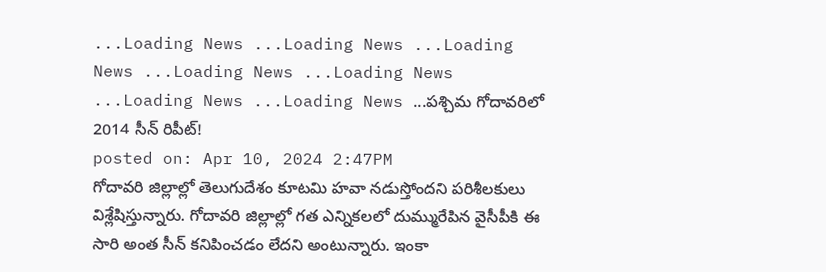...Loading News ...Loading News ...Loading News ...Loading News ...Loading News ...Loading News ...Loading News ...పశ్చిమ గోదావరిలో 2014 సీన్ రిపీట్!
posted on: Apr 10, 2024 2:47PM
గోదావరి జిల్లాల్లో తెలుగుదేశం కూటమి హవా నడుస్తోందని పరిశీలకులు విశ్లేషిస్తున్నారు. గోదావరి జిల్లాల్లో గత ఎన్నికలలో దుమ్మురేపిన వైసీపీకి ఈ సారి అంత సీన్ కనిపించడం లేదని అంటున్నారు. ఇంకా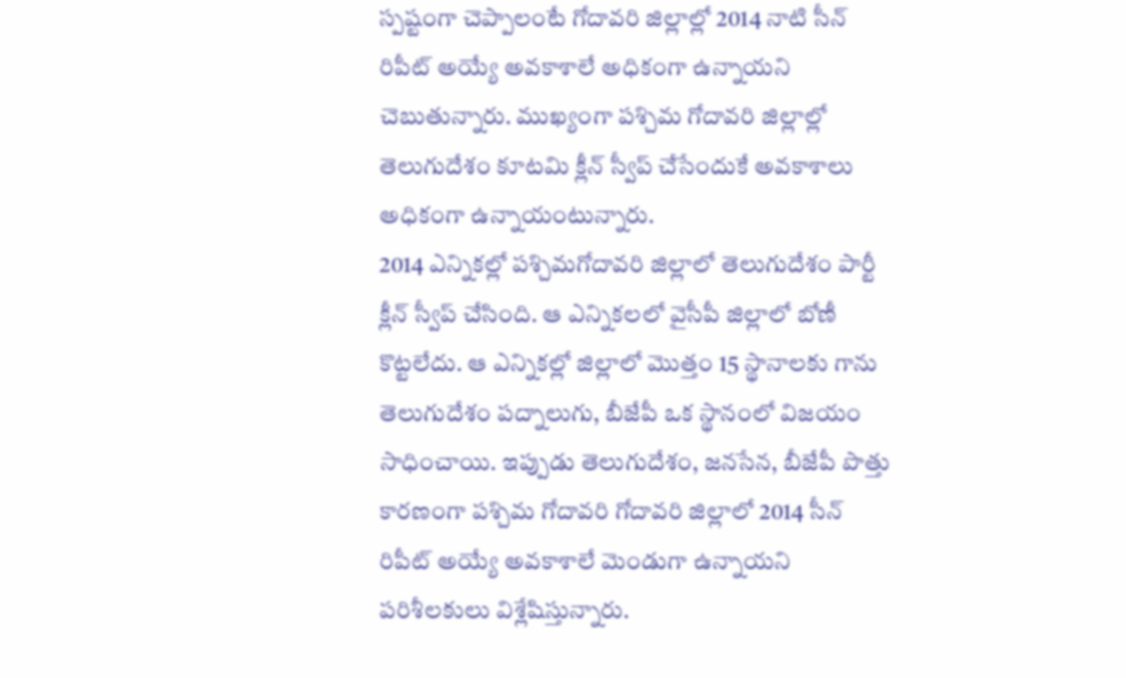స్పష్టంగా చెప్పాలంటే గోదావరి జిల్లాల్లో 2014 నాటి సీన్ రిపీట్ అయ్యే అవకాశాలే అధికంగా ఉన్నాయని చెబుతున్నారు. ముఖ్యంగా పశ్చిమ గోదావరి జిల్లాల్లో తెలుగుదేశం కూటమి క్లీన్ స్వీప్ చేసేందుకే అవకాశాలు అధికంగా ఉన్నాయంటున్నారు.
2014 ఎన్నికల్లో పశ్చిమగోదావరి జిల్లాలో తెలుగుదేశం పార్టీ క్లీన్ స్వీప్ చేసింది. ఆ ఎన్నికలలో వైసీపీ జిల్లాలో బోణీ కొట్టలేదు. ఆ ఎన్నికల్లో జిల్లాలో మొత్తం 15 స్థానాలకు గాను తెలుగుదేశం పద్నాలుగు, బీజేపీ ఒక స్థానంలో విజయం సాధించాయి. ఇప్పుడు తెలుగుదేశం, జనసేన, బీజేపీ పొత్తు కారణంగా పశ్చిమ గోదావరి గోదావరి జిల్లాలో 2014 సీన్ రిపీట్ అయ్యే అవకాశాలే మెండుగా ఉన్నాయని పరిశీలకులు విశ్లేషిస్తున్నారు.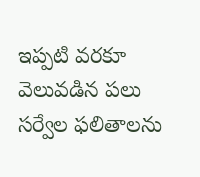ఇప్పటి వరకూ వెలువడిన పలు సర్వేల ఫలితాలను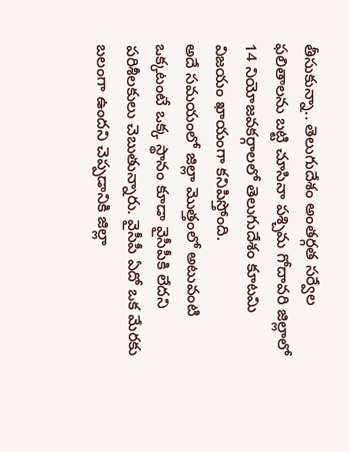తీసుకున్నా.. తెలుగుదేశం అంతర్గత సర్వేల ఫలితాలను బట్టి చూసినా పశ్చిమ గోదావరి జిల్లాలో 14 నియోజవకర్గాలలో తెలుగుదేశం కూటమి విజయం ఖాయంగా కనిపిస్తోంది.
అదే సమయంలో జిల్లా మొత్తంలో అటువంటి ఒక్కటంటే ఒక్క స్థానం కూడా వైసీపీకి లేదని పరిశీలకులు చెబుతున్నారు. వైసీపీ ఏదో ఒక మేరకు బలంగా ఉందని చెప్పడానికి జిల్లా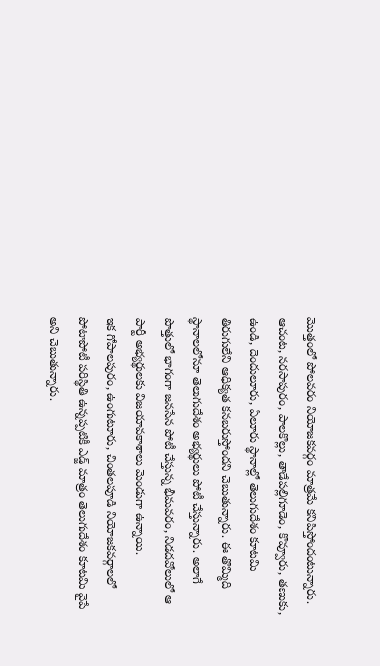మొత్తంలో పోలవరం నియోజకవర్గం మాత్రమే కనిపిస్తోందంటున్నారు. ఆచంట, నరసాపురం, పాలకొల్లు, తాడేపల్లిగూడెం, కొవ్వూరు, తణుకు, ఉండి, దెందులూరు, ఏలూరు స్థానాల్లో తెలుగుదేశం కూటమి తిరుగులేని ఆధిక్యత కనబరుస్తోందని చెబుతున్నారు. ఈ తొమ్మిది స్థానాలలోనూ తెలుగుదేశం అభ్యర్థులు పోటీ చేస్తున్నారు. అలాగే పొత్తులో భాగంగా జనసేన పోటీ చేస్తున్న భీమవరం, నిడదవోలులో ఆ పార్టీ అభ్యర్థులకు విజయావకాశాలు మెండుగా ఉన్నాయి.
ఇక గోపాలపురం, ఉంగుటూరు, చింతలపూడి నియోజకవర్గాలలో పోటాపోటీ పరిస్థితి ఉన్నప్పటికీ ఎడ్జ్ మాత్రం తెలుగుదేశం కూటమి వైపే అని చెబుతున్నారు.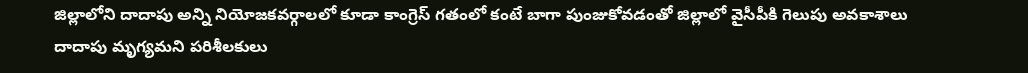జిల్లాలోని దాదాపు అన్ని నియోజకవర్గాలలో కూడా కాంగ్రెస్ గతంలో కంటే బాగా పుంజుకోవడంతో జిల్లాలో వైసీపీకి గెలుపు అవకాశాలు దాదాపు మృగ్యమని పరిశీలకులు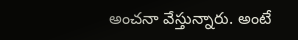అంచనా వేస్తున్నారు. అంటే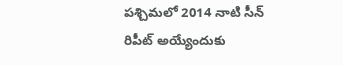పశ్చిమలో 2014 నాటి సీన్ రిపీట్ అయ్యేందుకు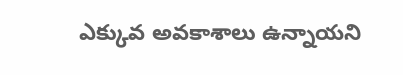ఎక్కువ అవకాశాలు ఉన్నాయని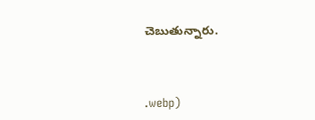చెబుతున్నారు.



.webp)